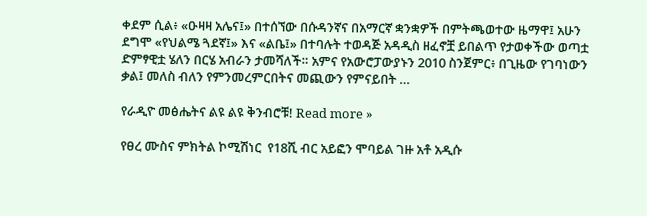ቀደም ሲል፥ «ዑዛዛ አሌና፤» በተሰኘው በሱዳንኛና በአማርኛ ቋንቋዎች በምትጫወተው ዜማዋ፤ አሁን ደግሞ «የህልሜ ጓደኛ፤» እና «ልቤ፤» በተባሉት ተወዳጅ አዳዲስ ዘፈኖቿ ይበልጥ የታወቀችው ወጣቷ ድምፃዊቷ ሄለን በርሄ አብራን ታመሻለች። አምና የአውሮፓውያኑን 2010 ስንጀምር፥ በጊዜው የገባነውን ቃል፤ መለስ ብለን የምንመረምርበትና መጪውን የምናይበት …

የራዲዮ መፅሔትና ልዩ ልዩ ቅንብሮቹ! Read more »

የፀረ ሙስና ምክትል ኮሚሽነር  የ18ሺ ብር አይፎን ሞባይል ገዙ አቶ አዲሱ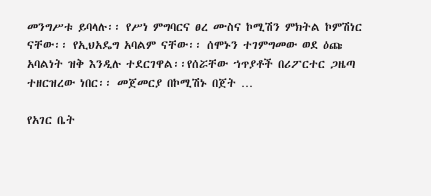መንግሥቱ ይባላሉ፡፡ የሥነ ምግባርና ፀረ ሙስና ኮሚሽን ምክትል ኮምሽነር ናቸው፡፡ የኢህአዴግ አባልም ናቸው፡፡ ሰሞኑን ተገምግመው ወደ ዕጩ አባልነት ዝቅ እንዲሉ ተደርገዋል፡፡የሰሯቸው ኀጥያቶች በሪፖርተር ጋዜጣ ተዘርዝረው ነበር፡፡ መጀመርያ በኮሚሽኑ በጀት …

የአገር ቤት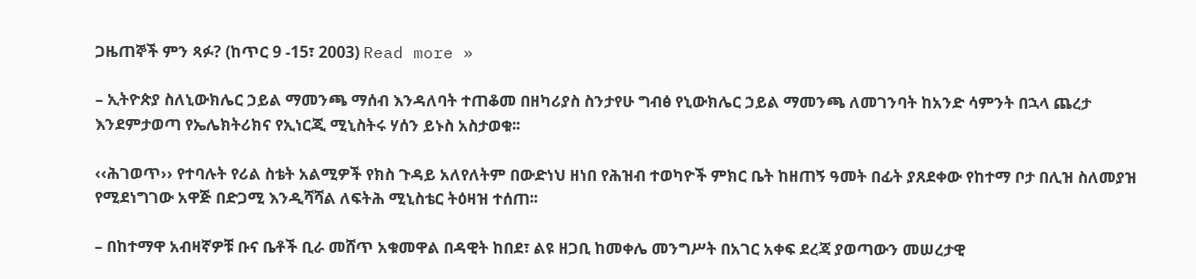ጋዜጠኞች ምን ጻፉ? (ከጥር 9 -15፣ 2003) Read more »

– ኢትዮጵያ ስለኒውክሌር ኃይል ማመንጫ ማሰብ እንዳለባት ተጠቆመ በዘካሪያስ ስንታየሁ ግብፅ የኒውክሌር ኃይል ማመንጫ ለመገንባት ከአንድ ሳምንት በኋላ ጨረታ እንደምታወጣ የኤሌክትሪክና የኢነርጂ ሚኒስትሩ ሃሰን ይኑስ አስታወቁ፡፡

‹‹ሕገወጥ›› የተባሉት የሪል ስቴት አልሚዎች የክስ ጉዳይ አለየለትም በውድነህ ዘነበ የሕዝብ ተወካዮች ምክር ቤት ከዘጠኝ ዓመት በፊት ያጸደቀው የከተማ ቦታ በሊዝ ስለመያዝ የሚደነግገው አዋጅ በድጋሚ እንዲሻሻል ለፍትሕ ሚኒስቴር ትዕዛዝ ተሰጠ፡፡

– በከተማዋ አብዛኛዎቹ ቡና ቤቶች ቢራ መሸጥ አቁመዋል በዳዊት ከበደ፣ ልዩ ዘጋቢ ከመቀሌ መንግሥት በአገር አቀፍ ደረጃ ያወጣውን መሠረታዊ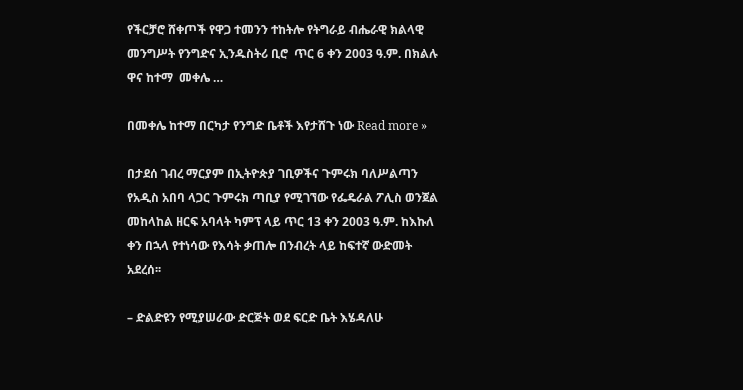የችርቻሮ ሸቀጦች የዋጋ ተመንን ተከትሎ የትግራይ ብሔራዊ ክልላዊ መንግሥት የንግድና ኢንዱስትሪ ቢሮ  ጥር 6 ቀን 2003 ዓ.ም. በክልሉ ዋና ከተማ  መቀሌ …

በመቀሌ ከተማ በርካታ የንግድ ቤቶች እየታሸጉ ነው Read more »

በታደሰ ገብረ ማርያም በኢትዮጵያ ገቢዎችና ጉምሩክ ባለሥልጣን የአዲስ አበባ ላጋር ጉምሩክ ጣቢያ የሚገኘው የፌዴራል ፖሊስ ወንጀል መከላከል ዘርፍ አባላት ካምፕ ላይ ጥር 13 ቀን 2003 ዓ.ም. ከእኩለ ቀን በኋላ የተነሳው የእሳት ቃጠሎ በንብረት ላይ ከፍተኛ ውድመት አደረሰ፡፡

– ድልድዩን የሚያሠራው ድርጅት ወደ ፍርድ ቤት እሄዳለሁ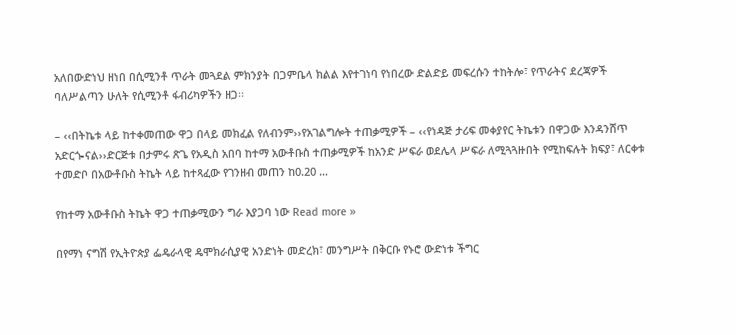አለበውድነህ ዘነበ በሲሚንቶ ጥራት መጓደል ምክንያት በጋምቤላ ክልል እየተገነባ የነበረው ድልድይ መፍረሱን ተከትሎ፣ የጥራትና ደረጃዎች ባለሥልጣን ሁለት የሲሚንቶ ፋብሪካዎችን ዘጋ፡፡

– ‹‹በትኬቱ ላይ ከተቀመጠው ዋጋ በላይ መክፈል የለብንም››የአገልግሎት ተጠቃሚዎች – ‹‹የነዳጅ ታሪፍ መቀያየር ትኬቱን በዋጋው እንዳንሸጥ አድርጐናል››ድርጅቱ በታምሩ ጽጌ የአዲስ አበባ ከተማ አውቶቡስ ተጠቃሚዎች ከአንድ ሥፍራ ወደሌላ ሥፍራ ለሚጓጓዙበት የሚከፍሉት ክፍያ፣ ለርቀቱ ተመድቦ በአውቶቡስ ትኬት ላይ ከተጻፈው የገንዘብ መጠን ከ0.20 …

የከተማ አውቶቡስ ትኬት ዋጋ ተጠቃሚውን ግራ እያጋባ ነው Read more »

በየማነ ናግሽ የኢትዮጵያ ፌዴራላዊ ዴሞክራሲያዊ አንድነት መድረክ፣ መንግሥት በቅርቡ የኑሮ ውድነቱ ችግር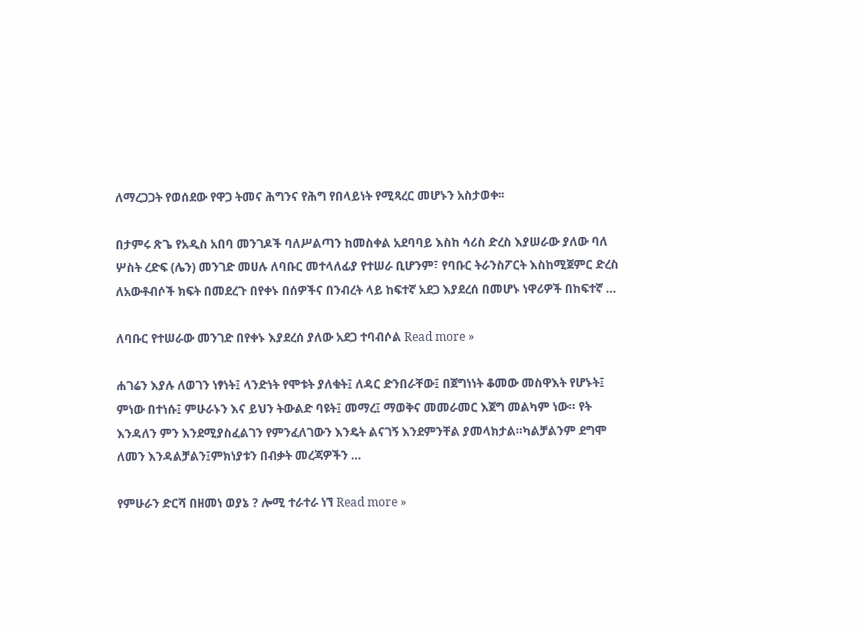ለማረጋጋት የወሰደው የዋጋ ትመና ሕግንና የሕግ የበላይነት የሚጻረር መሆኑን አስታወቀ፡፡

በታምሩ ጽጌ የአዲስ አበባ መንገዶች ባለሥልጣን ከመስቀል አደባባይ እስከ ሳሪስ ድረስ እያሠራው ያለው ባለ ሦስት ረድፍ (ሌን) መንገድ መሀሉ ለባቡር መተላለፊያ የተሠራ ቢሆንም፣ የባቡር ትራንስፖርት እስከሚጀምር ድረስ ለአውቶብሶች ክፍት በመደረጉ በየቀኑ በሰዎችና በንብረት ላይ ከፍተኛ አደጋ እያደረሰ በመሆኑ ነዋሪዎች በከፍተኛ …

ለባቡር የተሠራው መንገድ በየቀኑ እያደረሰ ያለው አደጋ ተባብሶል Read more »

ሐገሬን እያሉ ለወገን ነፃነት፤ ላንድነት የሞቱት ያለቁት፤ ለዳር ድንበራቸው፤ በጀግነነት ቆመው መስዋእት የሆኑት፤ ምነው በተነሱ፤ ምሁራኑን እና ይህን ትውልድ ባዩት፤ መማረ፤ ማወቅና መመራመር እጀግ መልካም ነው። የት እንዳለን ምን እንደሚያስፈልገን የምንፈለገውን እንዴት ልናገኝ እንደምንቸል ያመላክታል።ካልቻልንም ደግሞ ለመን እንዳልቻልን፤ምክነያቱን በብቃት መረጃዎችን …

የምሁራን ድርሻ በዘመነ ወያኔ ? ሎሚ ተራተራ ነኘ Read more »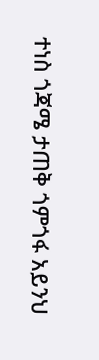ተነስ ጎጃሜ ታጠቅ ጎምጎፋ አይንህ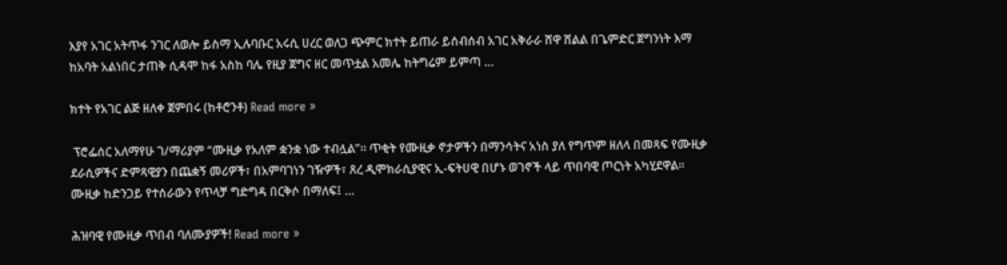እያየ አገር አትጥፋ ንገር ለወሎ ይስማ ኢሉባቡር አሩሲ ሀረር ወለጋ ጭምር ክተት ይጠራ ይሰብሰብ አገር አቅራራ ሸዋ ሸልል በጌምድር ጀግንነት እማ ከአባት አልነበር ታጠቅ ሲዳሞ ከፋ አስከ ባሌ የዚያ ጀግና ዘር መጥቷል አመሌ ከትግሬም ይምጣ …

ክተት የአገር ልጅ ዘለቀ ጀምበሩ (ከቶሮንቶ) Read more »

 ፕሮፌሰር አለማየሁ ገ/ማሪያም “ሙዚቃ የአለም ቋንቋ ነው ተብሏል”። ጥቂት የሙዚቃ ኖታዎችን በማንሳትና አነስ ያለ የግጥም ዘለላ በመጻፍ የሙዚቃ ደራሲዎችና ድምጻዊያን በጨቋኝ መሪዎች፣ በአምባገነን ገዥዎች፣ ጸረ ዲሞክራሲያዊና ኢ-ፍትሀዊ በሆኑ ወገኖች ላይ ጥበባዊ ጦርነት አካሂደዋል። ሙዚቃ ከድንጋይ የተሰራውን የጥላቻ ግድግዳ በርቅሶ በማለፍ፤ …

ሕዝባዊ የሙዚቃ ጥበብ ባለሙያዎች! Read more »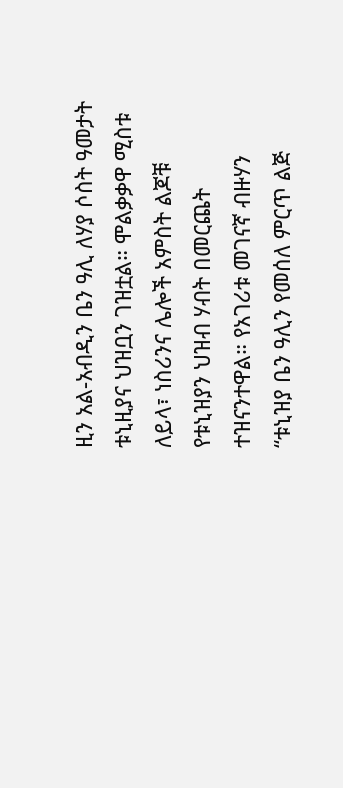ዚን አል-አብዲን ቤን ዓሊ ለሃያ ሶስት ዓመታት ቱኒዚያና ህዝቧን ገዝቷል። ሞልቃቃዋ ሚስቱ ለይላ፣ ነስሪንና ሌሎች አምስት ልጆቹ የቱኒዝያን ህዝብ ሃብት በመርጨት ተዝናንተዋል። የአገሪቱ መገናኛ ብዙሃን “ቱኒዝያ ቤን ዓሊን የመሰለ ምርጥ ልጅ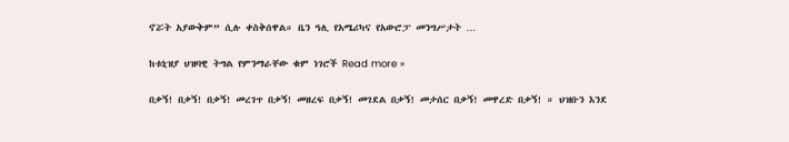ኖሯት አያውቅም” ሲሉ ቀስቅሰዋል። ቤን ዓሊ የአሜሪካና የአውሮፓ መንግሥታት …

ከቱኒዝያ ህዝባዊ ትግል የምንማራቸው ቁም ነገሮች Read more »

በቃኝ! በቃኝ! በቃኝ! መረገጥ በቃኝ! መዘረፍ በቃኝ! መገደል በቃኝ! መታሰር በቃኝ! መዋረድ በቃኝ! ። ህዝቡን እንደ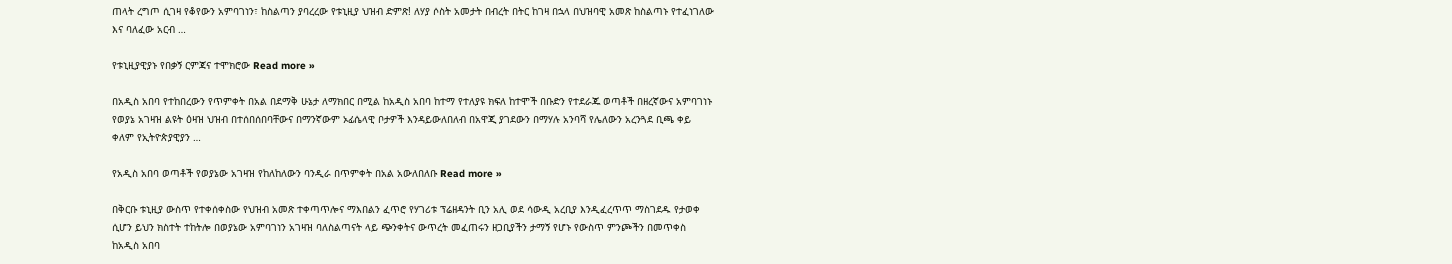ጠላት ረግጦ ሲገዛ የቆየውን አምባገነን፣ ከስልጣን ያባረረው የቱኒዚያ ህዝብ ድምጽ! ለሃያ ሶስት አመታት በብረት በትር ከገዛ በኋላ በህዝባዊ አመጽ ከስልጣኑ የተፈነገለው እና ባለፈው አርብ …

የቱኒዚያዊያኑ የበቃኝ ርምጃና ተሞክሮው Read more »

በአዲስ አበባ የተከበረውን የጥምቀት በአል በደማቅ ሁኔታ ለማክበር በሚል ከአዲስ አበባ ከተማ የተለያዩ ክፍለ ከተሞች በቡድን የተደራጁ ወጣቶች በዘረኛውና አምባገነኑ የወያኔ አገዛዝ ልዩት ዕዛዝ ህዝብ በተሰበሰበባቸውና በማንኛውም ኦፊሴላዊ ቦታዎች እንዳይውለበለብ በአዋጂ ያገደውን በማሃሉ አንባሻ የሌለውን አረንጓደ ቢጫ ቀይ ቀለም የኢትዮጵያዊያን …

የአዲስ አበባ ወጣቶች የወያኔው አገዛዝ የከለከለውን ባንዲራ በጥምቀት በአል አውለበለቡ Read more »

በቅርቡ ቱኒዚያ ውስጥ የተቀሰቀስው የህዝብ አመጽ ተቀጣጥሎና ማእበልን ፈጥሮ የሃገሪቱ ፕሬዘዳንት ቢን አሊ ወደ ሳውዲ አረቢያ እንዲፈረጥጥ ማስገደዱ የታወቀ ሲሆን ይህን ክስተት ተከትሎ በወያኔው አምባገነን አገዛዝ ባለስልጣናት ላይ ጭንቀትና ውጥረት መፈጠሩን ዘጋቢያችን ታማኝ የሆኑ የውስጥ ምንጮችን በመጥቀስ ከአዲስ አበባ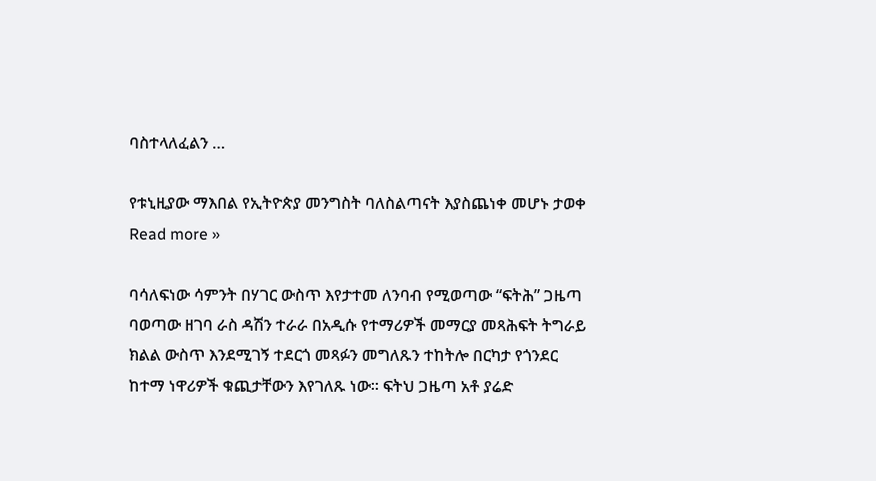ባስተላለፈልን …

የቱኒዚያው ማእበል የኢትዮጵያ መንግስት ባለስልጣናት እያስጨነቀ መሆኑ ታወቀ Read more »

ባሳለፍነው ሳምንት በሃገር ውስጥ እየታተመ ለንባብ የሚወጣው “ፍትሕ” ጋዜጣ ባወጣው ዘገባ ራስ ዳሽን ተራራ በአዲሱ የተማሪዎች መማርያ መጻሕፍት ትግራይ ክልል ውስጥ እንደሚገኝ ተደርጎ መጻፉን መግለጹን ተከትሎ በርካታ የጎንደር ከተማ ነዋሪዎች ቁጪታቸውን እየገለጹ ነው፡፡ ፍትህ ጋዜጣ አቶ ያሬድ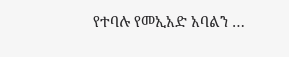የተባሉ የመኢአድ አባልን …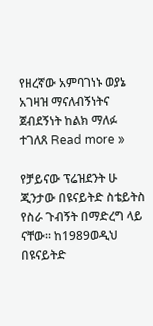የዘረኛው አምባገነኑ ወያኔ አገዛዝ ማናለብኝነትና ጀብደኝነት ከልክ ማለፉ ተገለጸ Read more »

የቻይናው ፕሬዝደንት ሁ ጂንታው በዩናይትድ ስቴይትስ የስራ ጉብኝት በማድረግ ላይ ናቸው። ከ1989ወዲህ በዩናይትድ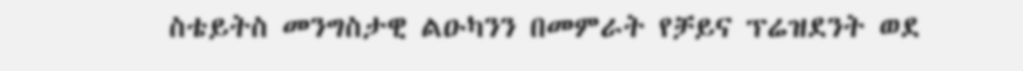ስቴይትስ መንግስታዊ ልዑካንን በመምራት የቻይና ፕሬዝደንት ወደ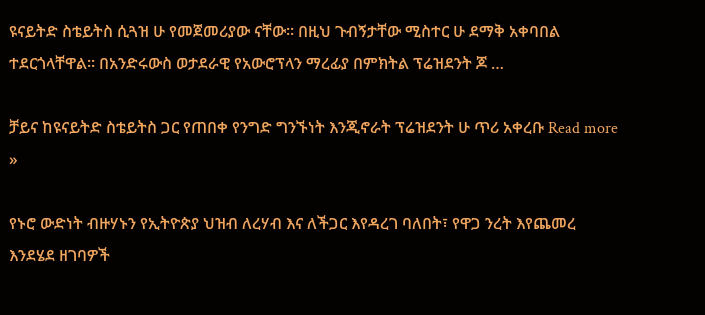ዩናይትድ ስቴይትስ ሲጓዝ ሁ የመጀመሪያው ናቸው። በዚህ ጉብኝታቸው ሚስተር ሁ ደማቅ አቀባበል ተደርጎላቸዋል። በአንድሩውስ ወታደራዊ የአውሮፕላን ማረፊያ በምክትል ፕሬዝደንት ጆ …

ቻይና ከዩናይትድ ስቴይትስ ጋር የጠበቀ የንግድ ግንኙነት እንጂኖራት ፕሬዝደንት ሁ ጥሪ አቀረቡ Read more »

የኑሮ ውድነት ብዙሃኑን የኢትዮጵያ ህዝብ ለረሃብ እና ለችጋር እየዳረገ ባለበት፣ የዋጋ ንረት እየጨመረ እንደሄደ ዘገባዎች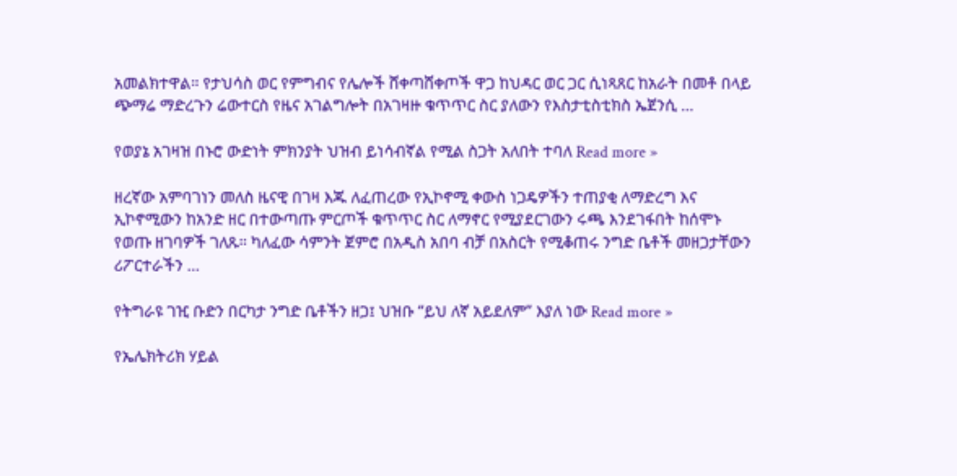አመልክተዋል። የታህሳስ ወር የምግብና የሌሎች ሸቀጣሸቀጦች ዋጋ ከህዳር ወር ጋር ሲነጻጸር ከአራት በመቶ በላይ ጭማሬ ማድረጉን ሬውተርስ የዜና አገልግሎት በአገዛዙ ቁጥጥር ስር ያለውን የእስታቲስቲክስ ኤጀንሲ …

የወያኔ አገዛዝ በኑሮ ውድነት ምክንያት ህዝብ ይነሳብኛል የሚል ስጋት አለበት ተባለ Read more »

ዘረኛው አምባገነን መለስ ዜናዊ በገዛ እጁ ለፈጠረው የኢኮኖሚ ቀውስ ነጋዴዎችን ተጠያቂ ለማድረግ እና ኢኮኖሚውን ከአንድ ዘር በተውጣጡ ምርጦች ቁጥጥር ስር ለማኖር የሚያደርገውን ሩጫ እንደገፋበት ከሰሞኑ የወጡ ዘገባዎች ገለጹ። ካለፈው ሳምንት ጀምሮ በአዲስ አበባ ብቻ በአስርት የሚቆጠሩ ንግድ ቤቶች መዘጋታቸውን ሪፖርተራችን …

የትግራዩ ገዢ ቡድን በርካታ ንግድ ቤቶችን ዘጋ፤ ህዝቡ “ይህ ለኛ አይደለም” እያለ ነው Read more »

የኤሌክትሪክ ሃይል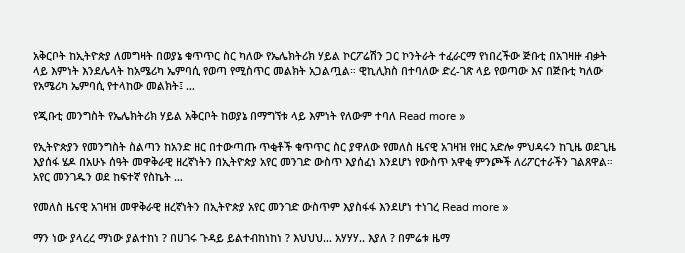አቅርቦት ከኢትዮጵያ ለመግዛት በወያኔ ቁጥጥር ስር ካለው የኤሌክትሪክ ሃይል ኮርፖሬሽን ጋር ኮንትራት ተፈራርማ የነበረችው ጅቡቲ በአገዛዙ ብቃት ላይ እምነት እንደሌላት ከአሜሪካ ኤምባሲ የወጣ የሚስጥር መልክት አጋልጧል። ዊኪሊክስ በተባለው ድረ-ገጽ ላይ የወጣው እና በጅቡቲ ካለው የአሜሪካ ኤምባሲ የተላከው መልክት፤ …

የጂቡቲ መንግስት የኤሌክትሪክ ሃይል አቅርቦት ከወያኔ በማግኘቱ ላይ እምነት የለውም ተባለ Read more »

የኢትዮጵያን የመንግስት ስልጣን ከአንድ ዘር በተውጣጡ ጥቂቶች ቁጥጥር ስር ያዋለው የመለስ ዜናዊ አገዛዝ የዘር አድሎ ምህዳሩን ከጊዜ ወደጊዜ እያሰፋ ሄዶ በአሁኑ ሰዓት መዋቅራዊ ዘረኛነትን በኢትዮጵያ አየር መንገድ ውስጥ እያሰፈነ እንደሆነ የውስጥ አዋቂ ምንጮች ለሪፖርተራችን ገልጸዋል። አየር መንገዱን ወደ ከፍተኛ የስኬት …

የመለስ ዜናዊ አገዛዝ መዋቅራዊ ዘረኛነትን በኢትዮጵያ አየር መንገድ ውስጥም እያስፋፋ እንደሆነ ተነገረ Read more »

ማን ነው ያላረረ ማነው ያልተከነ ? በሀገሩ ጉዳይ ይልተብከነከነ ? እህህህ… አሃሃሃ.. እያለ ? በምሬቱ ዜማ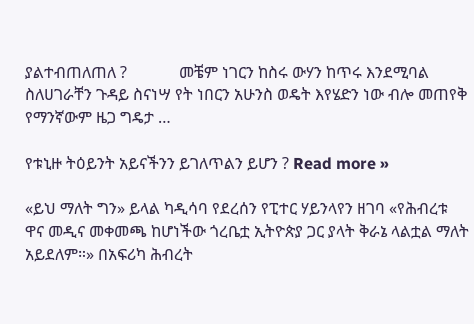ያልተብጠለጠለ ?             መቼም ነገርን ከስሩ ውሃን ከጥሩ እንደሚባል ስለሀገራቸን ጉዳይ ስናነሣ የት ነበርን አሁንስ ወዴት እየሄድን ነው ብሎ መጠየቅ የማንኛውም ዜጋ ግዴታ …

የቱኒዙ ትዕይንት አይናችንን ይገለጥልን ይሆን ? Read more »

«ይህ ማለት ግን» ይላል ካዲሳባ የደረሰን የፒተር ሃይንላየን ዘገባ «የሕብረቱ ዋና መዲና መቀመጫ ከሆነችው ጎረቤቷ ኢትዮጵያ ጋር ያላት ቅራኔ ላልቷል ማለት አይደለም።» በአፍሪካ ሕብረት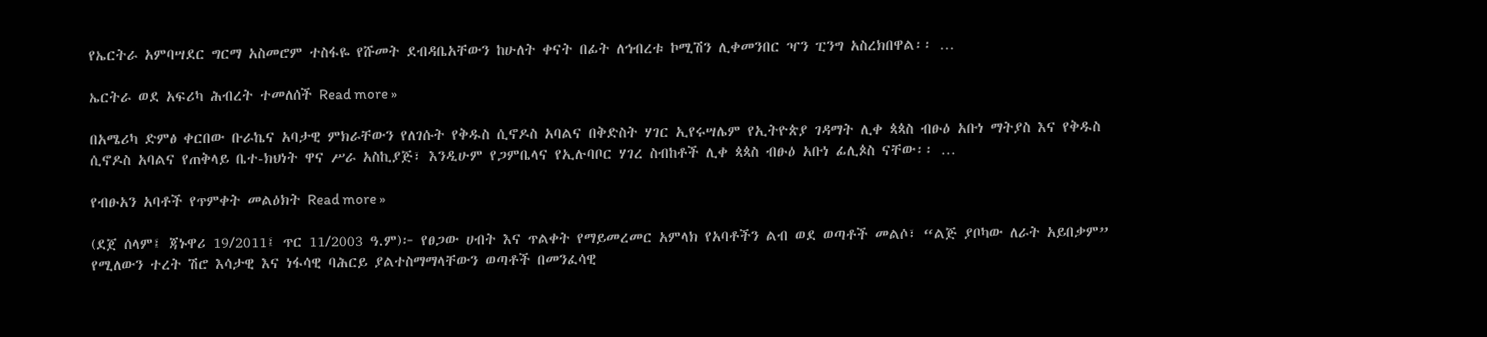የኤርትራ አምባሣደር ግርማ አስመሮም ተስፋዬ የሹመት ደብዳቤአቸውን ከሁለት ቀናት በፊት ለኅብረቱ ኮሚሽን ሊቀመንበር ዣን ፒንግ አስረክበዋል፡፡ …

ኤርትራ ወደ አፍሪካ ሕብረት ተመለሰች Read more »

በአሜሪካ ድምፅ ቀርበው ቡራኬና አባታዊ ምክራቸውን የለገሱት የቅዱስ ሲኖዶስ አባልና በቅድስት ሃገር ኢየሩሣሌም የኢትዮጵያ ገዳማት ሊቀ ጳጳስ ብፁዕ አቡነ ማትያስ እና የቅዱስ ሲኖዶስ አባልና የጠቅላይ ቤተ-ክህነት ዋና ሥራ አስኪያጅ፣ እንዲሁም የጋምቤላና የኢሉባቦር ሃገረ ስብከቶች ሊቀ ጳጳስ ብፁዕ አቡነ ፊሊጶስ ናቸው፡፡ …

የብፁአን አባቶች የጥምቀት መልዕክት Read more »

(ደጀ ሰላም፤ ጃኑዋሪ 19/2011፤ ጥር 11/2003 ዓ.ም)፦ የፀጋው ሀብት እና ጥልቀት የማይመረመር አምላክ የአባቶችን ልብ ወደ ወጣቶች መልሶ፣ “ልጅ ያቦካው ለራት አይበቃም” የሚለውን ተረት ሽሮ እሳታዊ እና ነፋሳዊ ባሕርይ ያልተስማማላቸውን ወጣቶች በመንፈሳዊ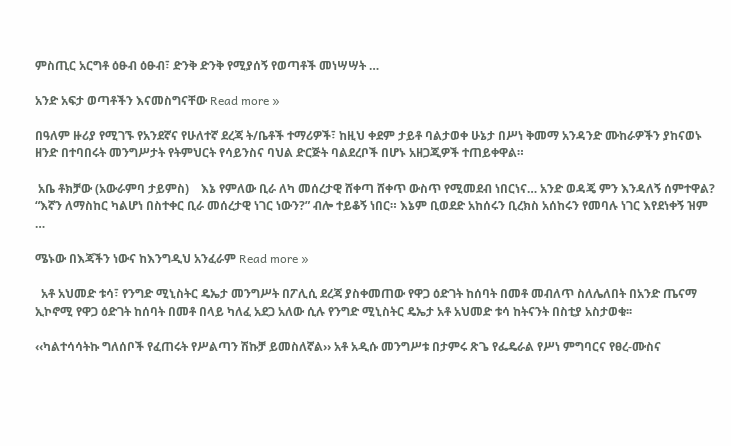ምስጢር አርግቶ ዕፁብ ዕፁብ፣ ድንቅ ድንቅ የሚያሰኝ የወጣቶች መነሣሣት …

አንድ አፍታ ወጣቶችን እናመስግናቸው Read more »

በዓለም ዙሪያ የሚገኙ የአንደኛና የሁለተኛ ደረጃ ት/ቤቶች ተማሪዎች፣ ከዚህ ቀደም ታይቶ ባልታወቀ ሁኔታ በሥነ ቅመማ አንዳንድ ሙከራዎችን ያከናወኑ ዘንድ በተባበሩት መንግሥታት የትምህርት የሳይንስና ባህል ድርጅት ባልደረቦች በሆኑ አዘጋጂዎች ተጠይቀዋል።

 አቤ ቶክቻው (አውራምባ ታይምስ)    እኔ የምለው ቢራ ለካ መሰረታዊ ሸቀጣ ሸቀጥ ውስጥ የሚመደብ ነበርነና… አንድ ወዳጄ ምን እንዳለኝ ሰምተዋል? “እኛን ለማስከር ካልሆነ በስተቀር ቢራ መሰረታዊ ነገር ነውን?” ብሎ ተይቆኝ ነበር። እኔም ቢወደድ አከሰሩን ቢረክስ አሰከሩን የመባሉ ነገር እየደነቀኝ ዝም …

ሜኑው በእጃችን ነውና ከእንግዲህ አንፈራም Read more »

  አቶ አህመድ ቱሳ፣ የንግድ ሚኒስትር ዴኤታ መንግሥት በፖሊሲ ደረጃ ያስቀመጠው የዋጋ ዕድገት ከሰባት በመቶ መብለጥ ስለሌለበት በአንድ ጤናማ ኢኮኖሚ የዋጋ ዕድገት ከሰባት በመቶ በላይ ካለፈ አደጋ አለው ሲሉ የንግድ ሚኒስትር ዴኤታ አቶ አህመድ ቱሳ ከትናንት በስቲያ አስታወቁ፡፡

‹‹ካልተሳሳትኩ ግለሰቦች የፈጠሩት የሥልጣን ሽኩቻ ይመስለኛል›› አቶ አዲሱ መንግሥቱ በታምሩ ጽጌ የፌዴራል የሥነ ምግባርና የፀረ-ሙስና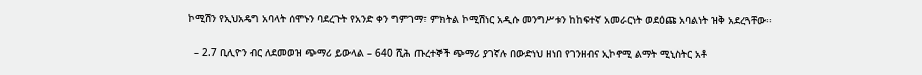ኮሚሽን የኢህአዴግ አባላት ሰሞኑን ባደረጉት የአንድ ቀን ግምገማ፣ ምክትል ኮሚሽነር አዲሱ መንግሥቱን ከከፍተኛ አመራርነት ወደዕጩ አባልነት ዝቅ አደረጓቸው፡፡

  – 2.7 ቢሊዮን ብር ለደመወዝ ጭማሪ ይውላል – 640 ሺሕ ጡረተኞች ጭማሪ ያገኛሉ በውድነህ ዘነበ የገንዘብና ኢኮኖሚ ልማት ሚኒስትር አቶ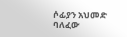ሶፊያን አህመድ ባለፈው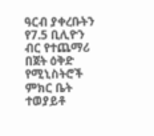ዓርብ ያቀረቡትን የ7.5 ቢሊዮን ብር የተጨማሪ በጀት ዕቅድ የሚኒስትሮች ምክር ቤት ተወያይቶ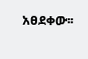አፀደቀው፡፡